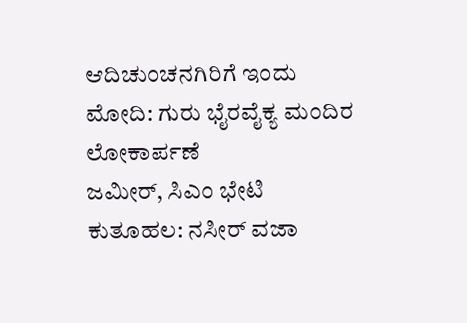ಆದಿಚುಂಚನಗಿರಿಗೆ ಇಂದು ಮೋದಿ: ಗುರು ಭೈರವೈಕ್ಯ ಮಂದಿರ ಲೋಕಾರ್ಪಣೆ
ಜಮೀರ್, ಸಿಎಂ ಭೇಟಿ ಕುತೂಹಲ: ನಸೀರ್ ವಜಾ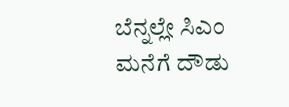ಬೆನ್ನಲ್ಲೇ ಸಿಎಂ ಮನೆಗೆ ದೌಡು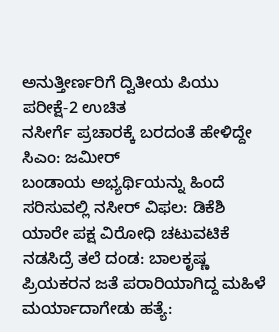ಅನುತ್ತೀರ್ಣರಿಗೆ ದ್ವಿತೀಯ ಪಿಯು ಪರೀಕ್ಷೆ-2 ಉಚಿತ
ನಸೀರ್ಗೆ ಪ್ರಚಾರಕ್ಕೆ ಬರದಂತೆ ಹೇಳಿದ್ದೇ ಸಿಎಂ: ಜಮೀರ್
ಬಂಡಾಯ ಅಭ್ಯರ್ಥಿಯನ್ನು ಹಿಂದೆ ಸರಿಸುವಲ್ಲಿ ನಸೀರ್ ವಿಫಲ: ಡಿಕೆಶಿ
ಯಾರೇ ಪಕ್ಷ ವಿರೋಧಿ ಚಟುವಟಿಕೆ ನಡಸಿದ್ರೆ ತಲೆ ದಂಡ: ಬಾಲಕೃಷ್ಣ
ಪ್ರಿಯಕರನ ಜತೆ ಪರಾರಿಯಾಗಿದ್ದ ಮಹಿಳೆ ಮರ್ಯಾದಾಗೇಡು ಹತ್ಯೆ: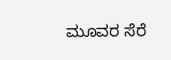ಮೂವರ ಸೆರೆ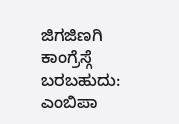ಜಿಗಜಿಣಗಿ ಕಾಂಗ್ರೆಸ್ಗೆ ಬರಬಹುದು: ಎಂಬಿಪಾ